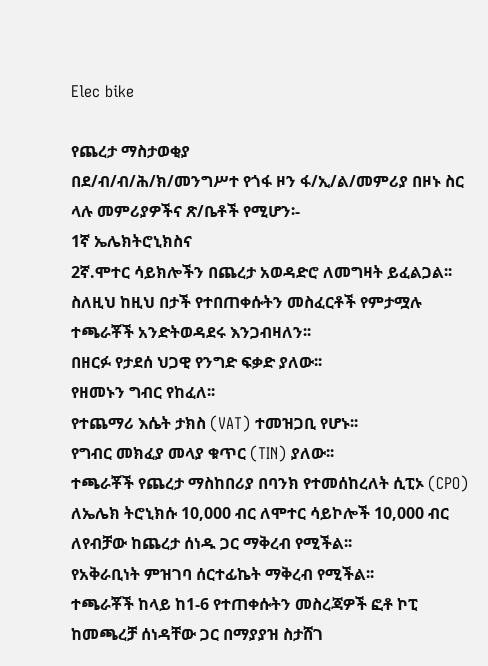Elec bike

የጨረታ ማስታወቂያ
በደ/ብ/ብ/ሕ/ክ/መንግሥተ የጎፋ ዞን ፋ/ኢ/ል/መምሪያ በዞኑ ስር ላሉ መምሪያዎችና ጽ/ቤቶች የሚሆን፡-
1ኛ ኤሌክትሮኒክስና
2ኛ.ሞተር ሳይክሎችን በጨረታ አወዳድሮ ለመግዛት ይፈልጋል፡፡
ስለዚህ ከዚህ በታች የተበጠቀሱትን መስፈርቶች የምታሟሉ ተጫራቾች አንድትወዳደሩ እንጋብዛለን፡፡
በዘርፉ የታደሰ ህጋዊ የንግድ ፍቃድ ያለው፡፡
የዘመኑን ግብር የከፈለ፡፡
የተጨማሪ እሴት ታክስ (VAT) ተመዝጋቢ የሆኑ፡፡
የግብር መክፈያ መላያ ቁጥር (TIN) ያለው፡፡
ተጫራቾች የጨረታ ማስከበሪያ በባንክ የተመሰከረለት ሲፒኦ (CPO) ለኤሌክ ትሮኒክሱ 10,000 ብር ለሞተር ሳይኮሎች 10,000 ብር ለየብቻው ከጨረታ ሰነዱ ጋር ማቅረብ የሚችል፡፡
የአቅራቢነት ምዝገባ ሰርተፊኬት ማቅረብ የሚችል፡፡
ተጫራቾች ከላይ ከ1-6 የተጠቀሱትን መስረጃዎች ፎቶ ኮፒ ከመጫረቻ ሰነዳቸው ጋር በማያያዝ ስታሸገ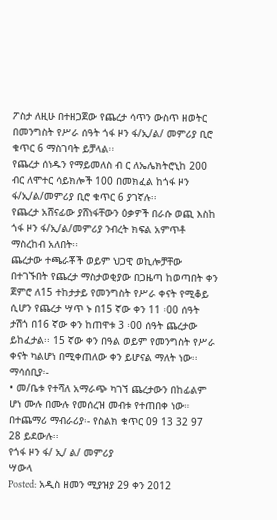ፖስታ ለዚሁ በተዘጋጀው የጨረታ ሳጥን ውስጥ ዘወትር በመንግስት የሥራ ሰዓት ጎፋ ዞን ፋ/ኢ/ል/ መምሪያ ቢሮ ቁጥር 6 ማስገባት ይቻላል፡፡
የጨረታ ሰነዱን የማይመለስ ብ ር ለኤሌክትሮኒከ 200 ብር ለሞተር ሳይክሎች 100 በመክፈል ከጎፋ ዞን ፋ/ኢ/ል/መምሪያ ቢሮ ቁጥር 6 ያገኛሉ፡፡
የጨረታ አሸናፊው ያሸነፋቸውን ዕቃዎች በራሱ ወጪ እስከ ጎፋ ዞን ፋ/ኢ/ል/መምሪያ ንብረት ክፍል አምጥቶ ማስረከብ አለበት፡፡
ጨረታው ተጫራቾች ወይም ህጋዊ ወኪሎቻቸው በተገኙበት የጨረታ ማስታወቂያው በጋዜጣ ከወጣበት ቀን ጀምሮ ለ15 ተከታታይ የመንግስት የሥራ ቀናት የሚቆይ ሲሆን የጨረታ ሣጥ ኑ በ15 ኛው ቀን 11 ፡00 ሰዓት ታሽጎ በ16 ኛው ቀን ከጠዋቱ 3 ፡00 ሰዓት ጨረታው ይከፈታል፡፡ 15 ኛው ቀን በዓል ወይም የመንግስት የሥራ ቀናት ካልሆነ በሚቀጠለው ቀን ይሆናል ማለት ነው፡፡
ማሳሰቢያ፡-
• መ/ቤቱ የተሻለ አማራጭ ካገኘ ጨረታውን በከፊልም ሆነ ሙሉ በሙሉ የመሰረዝ መብቱ የተጠበቀ ነው።
በተጨማሪ ማብራሪያ፡- የስልክ ቁጥር 09 13 32 97 28 ይደውሉ፡፡
የጎፋ ዞን ፋ/ ኢ/ ል/ መምሪያ
ሣውላ
Posted: አዲስ ዘመን ሚያዝያ 29 ቀን 2012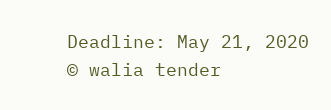Deadline: May 21, 2020
© walia tender